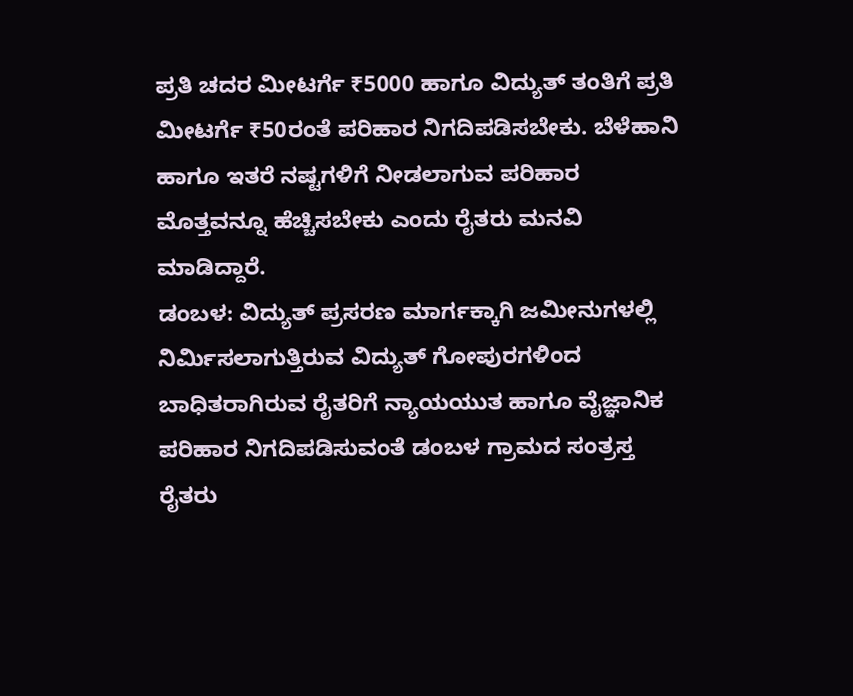ಪ್ರತಿ ಚದರ ಮೀಟರ್ಗೆ ₹5000 ಹಾಗೂ ವಿದ್ಯುತ್ ತಂತಿಗೆ ಪ್ರತಿ ಮೀಟರ್ಗೆ ₹50ರಂತೆ ಪರಿಹಾರ ನಿಗದಿಪಡಿಸಬೇಕು. ಬೆಳೆಹಾನಿ ಹಾಗೂ ಇತರೆ ನಷ್ಟಗಳಿಗೆ ನೀಡಲಾಗುವ ಪರಿಹಾರ ಮೊತ್ತವನ್ನೂ ಹೆಚ್ಚಿಸಬೇಕು ಎಂದು ರೈತರು ಮನವಿ ಮಾಡಿದ್ದಾರೆ.
ಡಂಬಳ: ವಿದ್ಯುತ್ ಪ್ರಸರಣ ಮಾರ್ಗಕ್ಕಾಗಿ ಜಮೀನುಗಳಲ್ಲಿ ನಿರ್ಮಿಸಲಾಗುತ್ತಿರುವ ವಿದ್ಯುತ್ ಗೋಪುರಗಳಿಂದ ಬಾಧಿತರಾಗಿರುವ ರೈತರಿಗೆ ನ್ಯಾಯಯುತ ಹಾಗೂ ವೈಜ್ಞಾನಿಕ ಪರಿಹಾರ ನಿಗದಿಪಡಿಸುವಂತೆ ಡಂಬಳ ಗ್ರಾಮದ ಸಂತ್ರಸ್ತ ರೈತರು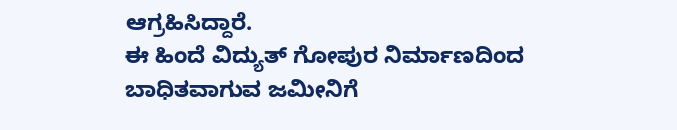ಆಗ್ರಹಿಸಿದ್ದಾರೆ.
ಈ ಹಿಂದೆ ವಿದ್ಯುತ್ ಗೋಪುರ ನಿರ್ಮಾಣದಿಂದ ಬಾಧಿತವಾಗುವ ಜಮೀನಿಗೆ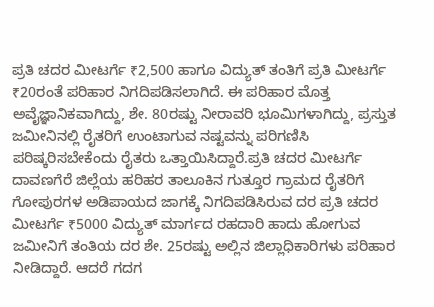ಪ್ರತಿ ಚದರ ಮೀಟರ್ಗೆ ₹2,500 ಹಾಗೂ ವಿದ್ಯುತ್ ತಂತಿಗೆ ಪ್ರತಿ ಮೀಟರ್ಗೆ ₹20ರಂತೆ ಪರಿಹಾರ ನಿಗದಿಪಡಿಸಲಾಗಿದೆ. ಈ ಪರಿಹಾರ ಮೊತ್ತ ಅವೈಜ್ಞಾನಿಕವಾಗಿದ್ದು, ಶೇ. 80ರಷ್ಟು ನೀರಾವರಿ ಭೂಮಿಗಳಾಗಿದ್ದು, ಪ್ರಸ್ತುತ ಜಮೀನಿನಲ್ಲಿ ರೈತರಿಗೆ ಉಂಟಾಗುವ ನಷ್ಟವನ್ನು ಪರಿಗಣಿಸಿ ಪರಿಷ್ಕರಿಸಬೇಕೆಂದು ರೈತರು ಒತ್ತಾಯಿಸಿದ್ದಾರೆ.ಪ್ರತಿ ಚದರ ಮೀಟರ್ಗೆ ದಾವಣಗೆರೆ ಜಿಲ್ಲೆಯ ಹರಿಹರ ತಾಲೂಕಿನ ಗುತ್ತೂರ ಗ್ರಾಮದ ರೈತರಿಗೆ ಗೋಪುರಗಳ ಅಡಿಪಾಯದ ಜಾಗಕ್ಕೆ ನಿಗದಿಪಡಿಸಿರುವ ದರ ಪ್ರತಿ ಚದರ ಮೀಟರ್ಗೆ ₹5000 ವಿದ್ಯುತ್ ಮಾರ್ಗದ ರಹದಾರಿ ಹಾದು ಹೋಗುವ ಜಮೀನಿಗೆ ತಂತಿಯ ದರ ಶೇ. 25ರಷ್ಟು ಅಲ್ಲಿನ ಜಿಲ್ಲಾಧಿಕಾರಿಗಳು ಪರಿಹಾರ ನೀಡಿದ್ದಾರೆ. ಆದರೆ ಗದಗ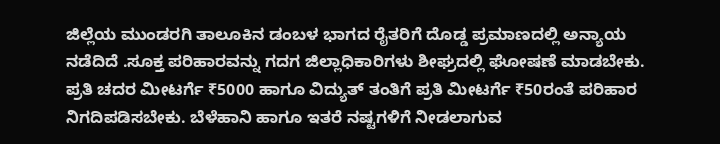ಜಿಲ್ಲೆಯ ಮುಂಡರಗಿ ತಾಲೂಕಿನ ಡಂಬಳ ಭಾಗದ ರೈತರಿಗೆ ದೊಡ್ಡ ಪ್ರಮಾಣದಲ್ಲಿ ಅನ್ಯಾಯ ನಡೆದಿದೆ .ಸೂಕ್ತ ಪರಿಹಾರವನ್ನು ಗದಗ ಜಿಲ್ಲಾಧಿಕಾರಿಗಳು ಶೀಘ್ರದಲ್ಲಿ ಘೋಷಣೆ ಮಾಡಬೇಕು.
ಪ್ರತಿ ಚದರ ಮೀಟರ್ಗೆ ₹5000 ಹಾಗೂ ವಿದ್ಯುತ್ ತಂತಿಗೆ ಪ್ರತಿ ಮೀಟರ್ಗೆ ₹50ರಂತೆ ಪರಿಹಾರ ನಿಗದಿಪಡಿಸಬೇಕು. ಬೆಳೆಹಾನಿ ಹಾಗೂ ಇತರೆ ನಷ್ಟಗಳಿಗೆ ನೀಡಲಾಗುವ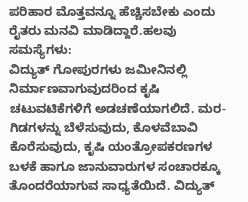ಪರಿಹಾರ ಮೊತ್ತವನ್ನೂ ಹೆಚ್ಚಿಸಬೇಕು ಎಂದು ರೈತರು ಮನವಿ ಮಾಡಿದ್ದಾರೆ.ಹಲವು ಸಮಸ್ಯೆಗಳು:
ವಿದ್ಯುತ್ ಗೋಪುರಗಳು ಜಮೀನಿನಲ್ಲಿ ನಿರ್ಮಾಣವಾಗುವುದರಿಂದ ಕೃಷಿ ಚಟುವಟಿಕೆಗಳಿಗೆ ಅಡಚಣೆಯಾಗಲಿದೆ. ಮರ- ಗಿಡಗಳನ್ನು ಬೆಳೆಸುವುದು, ಕೊಳವೆಬಾವಿ ಕೊರೆಸುವುದು, ಕೃಷಿ ಯಂತ್ರೋಪಕರಣಗಳ ಬಳಕೆ ಹಾಗೂ ಜಾನುವಾರುಗಳ ಸಂಚಾರಕ್ಕೂ ತೊಂದರೆಯಾಗುವ ಸಾಧ್ಯತೆಯಿದೆ. ವಿದ್ಯುತ್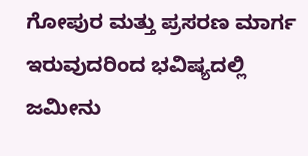ಗೋಪುರ ಮತ್ತು ಪ್ರಸರಣ ಮಾರ್ಗ ಇರುವುದರಿಂದ ಭವಿಷ್ಯದಲ್ಲಿ ಜಮೀನು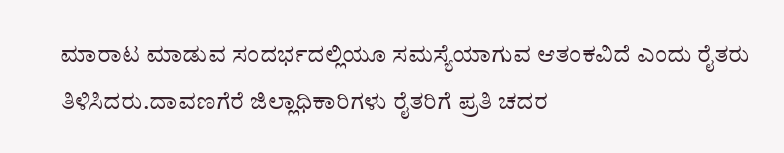ಮಾರಾಟ ಮಾಡುವ ಸಂದರ್ಭದಲ್ಲಿಯೂ ಸಮಸ್ಯೆಯಾಗುವ ಆತಂಕವಿದೆ ಎಂದು ರೈತರು ತಿಳಿಸಿದರು.ದಾವಣಗೆರೆ ಜಿಲ್ಲಾಧಿಕಾರಿಗಳು ರೈತರಿಗೆ ಪ್ರತಿ ಚದರ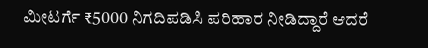ಮೀಟರ್ಗೆ ₹5000 ನಿಗದಿಪಡಿಸಿ ಪರಿಹಾರ ನೀಡಿದ್ದಾರೆ ಆದರೆ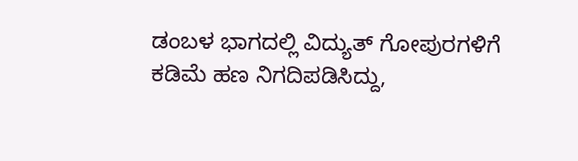ಡಂಬಳ ಭಾಗದಲ್ಲಿ ವಿದ್ಯುತ್ ಗೋಪುರಗಳಿಗೆ ಕಡಿಮೆ ಹಣ ನಿಗದಿಪಡಿಸಿದ್ದು,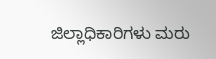ಜಿಲ್ಲಾಧಿಕಾರಿಗಳು ಮರು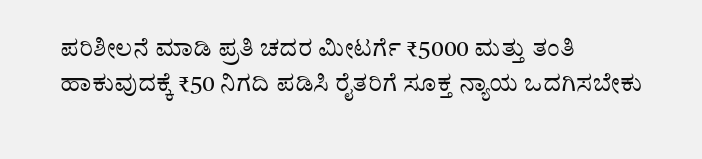ಪರಿಶೀಲನೆ ಮಾಡಿ ಪ್ರತಿ ಚದರ ಮೀಟರ್ಗೆ ₹5000 ಮತ್ತು ತಂತಿ ಹಾಕುವುದಕ್ಕೆ ₹50 ನಿಗದಿ ಪಡಿಸಿ ರೈತರಿಗೆ ಸೂಕ್ತ ನ್ಯಾಯ ಒದಗಿಸಬೇಕು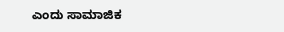ಎಂದು ಸಾಮಾಜಿಕ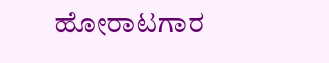ಹೋರಾಟಗಾರ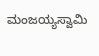ಮಂಜಯ್ಯಸ್ವಾಮಿ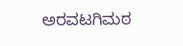ಅರವಟಗಿಮಠ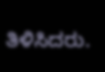ತಿಳಿಸಿದರು.